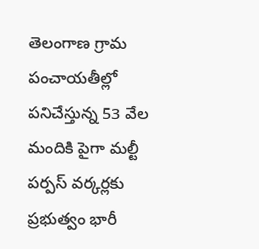తెలంగాణ గ్రామ పంచాయతీల్లో పనిచేస్తున్న 53 వేల మందికి పైగా మల్టీ పర్పస్ వర్కర్లకు ప్రభుత్వం భారీ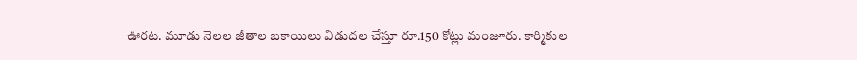ఊరట. మూడు నెలల జీతాల బకాయిలు విడుదల చేస్తూ రూ.150 కోట్లు మంజూరు. కార్మికుల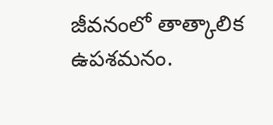జీవనంలో తాత్కాలిక ఉపశమనం.